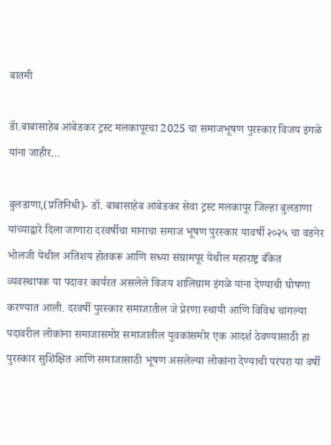बातमी

डॅा.बाबासाहेब आंबेडकर ट्रस्ट मलकापूरचा 2025 चा समाजभूषण पुरस्कार विजय इंगळे यांना जाहीर…

बुलडाणा,(प्रतिनिधी)- डॉ. बाबासाहेब आंबेडकर सेवा ट्रस्ट मलकापूर जिल्हा बुलडाणा यांच्याद्वारे दिला जाणारा दरवर्षीचा मानाचा समाज भूषण पुरस्कार यावर्षी २०२५ चा वडनेर भोलजी येथील अतिशय होतकरू आणि सध्या संग्रामपूर येथील महाराष्ट्र बँकेत व्यवस्थापक या पदावर कार्यरत असलेले विजय शालिग्राम इंगळे यांना देण्याची घोषणा करण्यात आली. दरवर्षी पुरस्कार समाजातील जे प्रेरणा स्थायी आणि विविध चांगल्या पदावरील लोकांना समाजासमोर समाजातील युवकांसमोर एक आदर्श ठेवण्यासाठी हा पुरस्कार सुशिक्षित आणि समाजासाठी भूषण असलेल्या लोकांना देण्याची परंपरा या वर्षी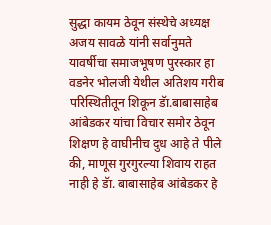सुद्धा कायम ठेवून संस्थेचे अध्यक्ष अजय सावळे यांनी सर्वानुमते यावर्षीचा समाजभूषण पुरस्कार हा वडनेर भोलजी येथील अतिशय गरीब परिस्थितीतून शिकून डॅा.बाबासाहेब आंबेडकर यांचा विचार समोर ठेवून शिक्षण हे वाघीनीच दुध आहे ते पीले की, माणूस गुरगुरल्या शिवाय राहत नाही हे डॅा. बाबासाहेब आंबेडकर हे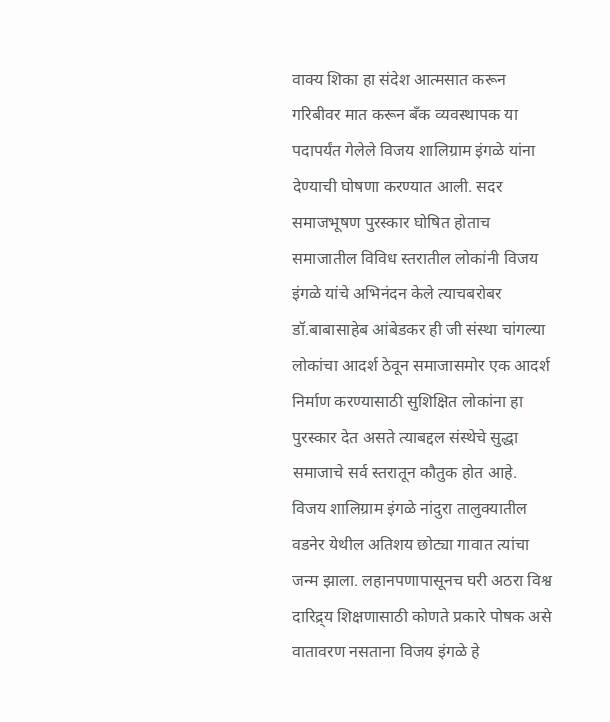वाक्य शिका हा संदेश आत्मसात करून गरिबीवर मात करून बँक व्यवस्थापक या पदापर्यंत गेलेले विजय शालिग्राम इंगळे यांना देण्याची घोषणा करण्यात आली. सदर समाजभूषण पुरस्कार घोषित होताच समाजातील विविध स्तरातील लोकांनी विजय इंगळे यांचे अभिनंदन केले त्याचबरोबर डॉ.बाबासाहेब आंबेडकर ही जी संस्था चांगल्या लोकांचा आदर्श ठेवून समाजासमोर एक आदर्श निर्माण करण्यासाठी सुशिक्षित लोकांना हा पुरस्कार देत असते त्याबद्दल संस्थेचे सुद्धा समाजाचे सर्व स्तरातून कौतुक होत आहे.
विजय शालिग्राम इंगळे नांदुरा तालुक्यातील वडनेर येथील अतिशय छोट्या गावात त्यांचा जन्म झाला. लहानपणापासूनच घरी अठरा विश्व दारिद्र्य शिक्षणासाठी कोणते प्रकारे पोषक असे वातावरण नसताना विजय इंगळे हे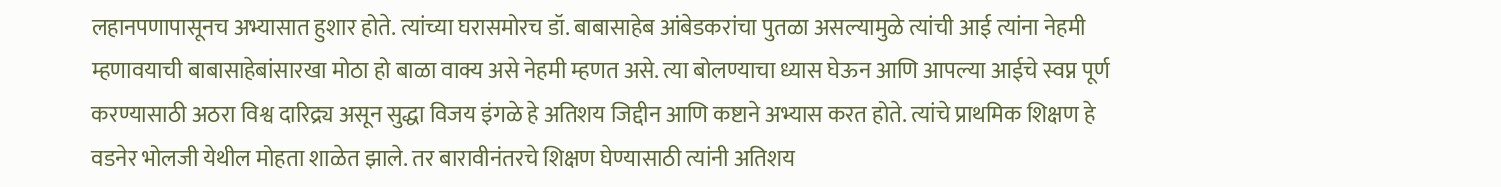लहानपणापासूनच अभ्यासात हुशार होते. त्यांच्या घरासमोरच डॉ. बाबासाहेब आंबेडकरांचा पुतळा असल्यामुळे त्यांची आई त्यांना नेहमी म्हणावयाची बाबासाहेबांसारखा मोठा हो बाळा वाक्य असे नेहमी म्हणत असे. त्या बोलण्याचा ध्यास घेऊन आणि आपल्या आईचे स्वप्न पूर्ण करण्यासाठी अठरा विश्व दारिद्र्य असून सुद्धा विजय इंगळे हे अतिशय जिद्दीन आणि कष्टाने अभ्यास करत होते. त्यांचे प्राथमिक शिक्षण हे वडनेर भोलजी येथील मोहता शाळेत झाले. तर बारावीनंतरचे शिक्षण घेण्यासाठी त्यांनी अतिशय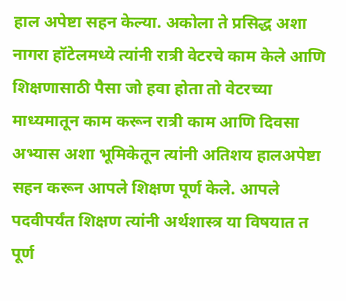हाल अपेष्टा सहन केल्या. अकोला ते प्रसिद्ध अशा नागरा हॉटेलमध्ये त्यांनी रात्री वेटरचे काम केले आणि शिक्षणासाठी पैसा जो हवा होता तो वेटरच्या माध्यमातून काम करून रात्री काम आणि दिवसा अभ्यास अशा भूमिकेतून त्यांनी अतिशय हालअपेष्टा सहन करून आपले शिक्षण पूर्ण केले. आपले पदवीपर्यंत शिक्षण त्यांनी अर्थशास्त्र या विषयात त पूर्ण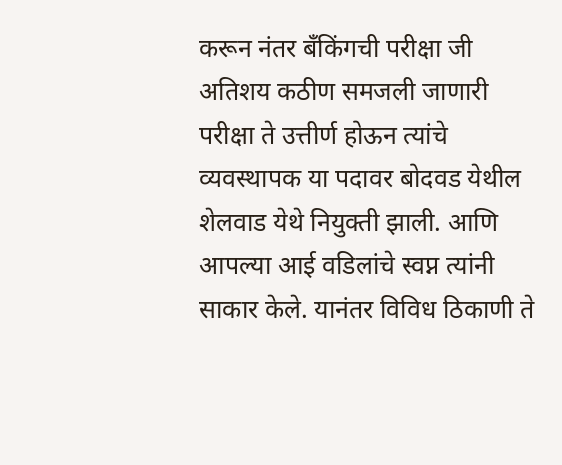करून नंतर बँकिंगची परीक्षा जी अतिशय कठीण समजली जाणारी परीक्षा ते उत्तीर्ण होऊन त्यांचे व्यवस्थापक या पदावर बोदवड येथील शेलवाड येथे नियुक्ती झाली. आणि आपल्या आई वडिलांचे स्वप्न त्यांनी साकार केले. यानंतर विविध ठिकाणी ते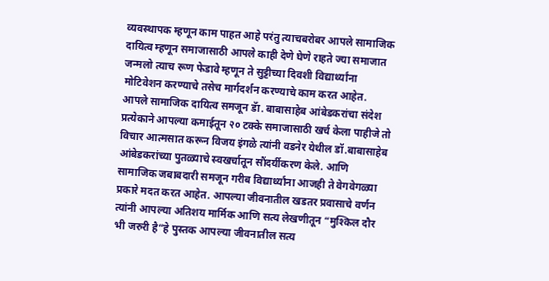व्यवस्थापक म्हणून काम पाहत आहे परंतु त्याचबरोबर आपले सामाजिक दायित्व म्हणून समाजासाठी आपले काही देणे घेणे राहते ज्या समाजात जन्मलो त्याच रूण फेडावे म्हणून ते सुट्टीच्या दिवशी विद्यार्थ्यांना मोटिवेशन करण्याचे तसेच मार्गदर्शन करण्याचे काम करत आहेत. आपले सामाजिक दायित्व समजून डॅा. बाबासाहेब आंबेडकरांचा संदेश प्रत्येकाने आपल्या कमाईतून २० टक्के समाजासाठी खर्च केला पाहीजे तो विचार आत्मसात करून विजय इंगळे त्यांनी वडनेर येथील डॉ.बाबासाहेब आंबेडकरांच्या पुतळ्याचे स्वखर्चातून सौंदर्यीकरण केले. आणि सामाजिक जबाबदारी समजून गरीब विद्यार्थ्यांना आजही ते वेगवेगळ्या प्रकारे मदत करत आहेत. आपल्या जीवनातील खडतर प्रवासाचे वर्णन त्यांनी आपल्या अतिशय मार्मिक आणि सत्य लेखणीतून “मुश्किल दौर भी जरुरी है”हे पुस्तक आपल्या जीवनातील सत्य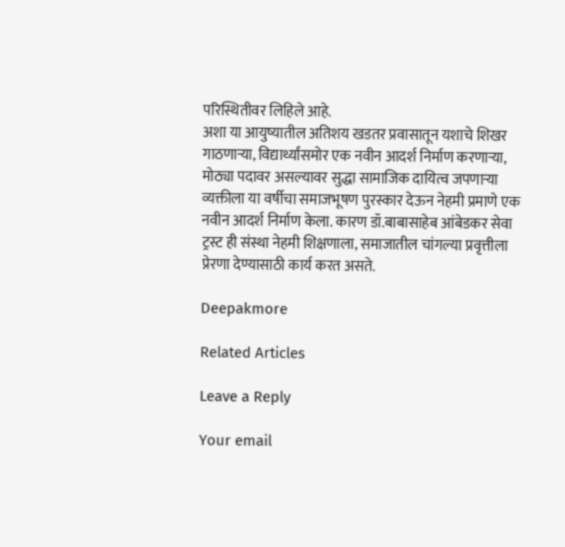परिस्थितीवर लिहिले आहे.
अशा या आयुष्यातील अतिशय खडतर प्रवासातून यशाचे शिखर गाठणाऱ्या, विद्यार्थ्यांसमोर एक नवीन आदर्श निर्माण करणाऱ्या, मोठ्या पदावर असल्यावर सुद्धा सामाजिक दायित्व जपणाऱ्या व्यक्तीला या वर्षीचा समाजभूषण पुरस्कार देऊन नेहमी प्रमाणे एक नवीन आदर्श निर्माण केला. कारण डॉ.बाबासाहेब आंबेडकर सेवा ट्रस्ट ही संस्था नेहमी शिक्षणाला, समाजातील चांगल्या प्रवृत्तीला प्रेरणा देण्यासाठी कार्य करत असते.

Deepakmore

Related Articles

Leave a Reply

Your email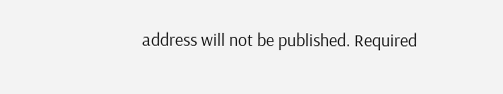address will not be published. Required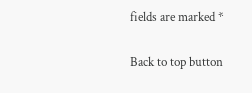fields are marked *

Back to top button